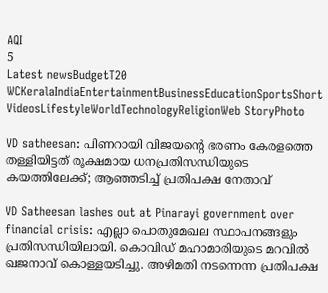AQI
5
Latest newsBudgetT20 WCKeralaIndiaEntertainmentBusinessEducationSportsShort VideosLifestyleWorldTechnologyReligionWeb StoryPhoto

VD satheesan: പിണറായി വിജയന്റെ ഭരണം കേരളത്തെ തള്ളിയിട്ടത് രൂക്ഷമായ ധനപ്രതിസന്ധിയുടെ കയത്തിലേക്ക്; ആഞ്ഞടിച്ച് പ്രതിപക്ഷ നേതാവ്‌

VD Satheesan lashes out at Pinarayi government over financial crisis: എല്ലാ പൊതുമേഖല സ്ഥാപനങ്ങളും പ്രതിസന്ധിയിലായി. കൊവിഡ് മഹാമാരിയുടെ മറവില്‍ ഖജനാവ് കൊള്ളയടിച്ചു. അഴിമതി നടന്നെന്ന പ്രതിപക്ഷ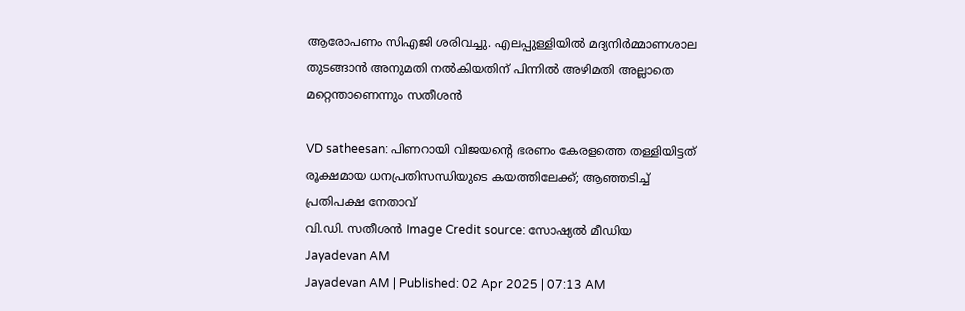ആരോപണം സിഎജി ശരിവച്ചു. എലപ്പുള്ളിയില്‍ മദ്യനിര്‍മ്മാണശാല തുടങ്ങാന്‍ അനുമതി നല്‍കിയതിന് പിന്നില്‍ അഴിമതി അല്ലാതെ മറ്റെന്താണെന്നും സതീശന്‍

VD satheesan: പിണറായി വിജയന്റെ ഭരണം കേരളത്തെ തള്ളിയിട്ടത് രൂക്ഷമായ ധനപ്രതിസന്ധിയുടെ കയത്തിലേക്ക്; ആഞ്ഞടിച്ച് പ്രതിപക്ഷ നേതാവ്‌
വി.ഡി. സതീശന്‍ Image Credit source: സോഷ്യല്‍ മീഡിയ
Jayadevan AM
Jayadevan AM | Published: 02 Apr 2025 | 07:13 AM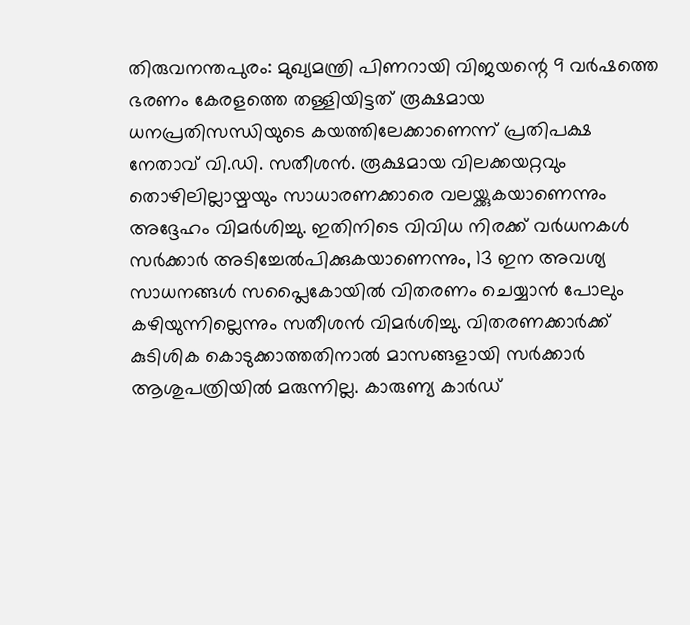തിരുവനന്തപുരം: മുഖ്യമന്ത്രി പിണറായി വിജയന്റെ 9 വര്‍ഷത്തെ ഭരണം കേരളത്തെ തള്ളിയിട്ടത് രൂക്ഷമായ ധനപ്രതിസന്ധിയുടെ കയത്തിലേക്കാണെന്ന് പ്രതിപക്ഷ നേതാവ് വി.ഡി. സതീശന്‍. രൂക്ഷമായ വിലക്കയറ്റവും തൊഴിലില്ലായ്മയും സാധാരണക്കാരെ വലയ്ക്കുകയാണെന്നും അദ്ദേഹം വിമര്‍ശിച്ചു. ഇതിനിടെ വിവിധ നിരക്ക് വര്‍ധനകള്‍ സര്‍ക്കാര്‍ അടിച്ചേല്‍പിക്കുകയാണെന്നും, 13 ഇന അവശ്യ സാധനങ്ങള്‍ സപ്ലൈകോയില്‍ വിതരണം ചെയ്യാന്‍ പോലും കഴിയുന്നില്ലെന്നും സതീശന്‍ വിമര്‍ശിച്ചു. വിതരണക്കാര്‍ക്ക് കുടിശിക കൊടുക്കാത്തതിനാല്‍ മാസങ്ങളായി സര്‍ക്കാര്‍ ആശുപത്രിയില്‍ മരുന്നില്ല. കാരുണ്യ കാര്‍ഡ്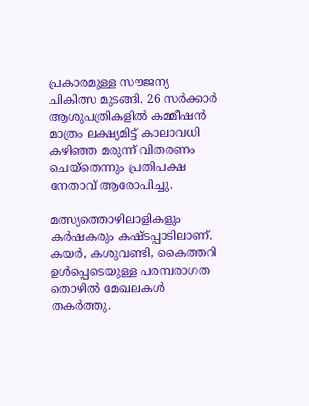പ്രകാരമുള്ള സൗജന്യ ചികിത്സ മുടങ്ങി. 26 സര്‍ക്കാര്‍ ആശുപത്രികളില്‍ കമ്മീഷന്‍ മാത്രം ലക്ഷ്യമിട്ട് കാലാവധി കഴിഞ്ഞ മരുന്ന് വിതരണം ചെയ്‌തെന്നും പ്രതിപക്ഷ നേതാവ് ആരോപിച്ചു.

മത്സ്യത്തൊഴിലാളികളും കര്‍ഷകരും കഷ്ടപ്പാടിലാണ്. കയര്‍, കശുവണ്ടി, കൈത്തറി ഉള്‍പ്പെടെയുള്ള പരമ്പരാഗത തൊഴില്‍ മേഖലകള്‍ തകര്‍ത്തു.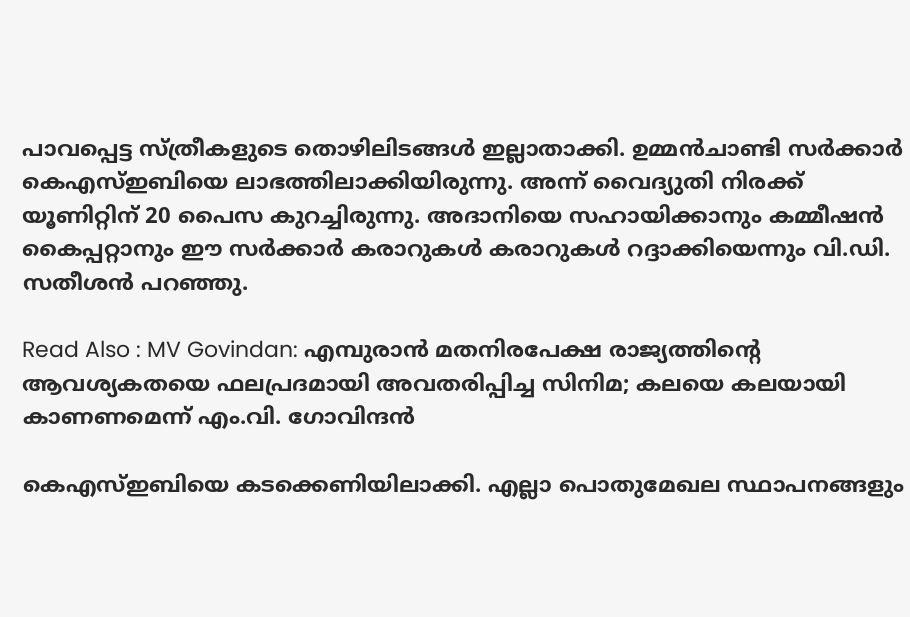പാവപ്പെട്ട സ്ത്രീകളുടെ തൊഴിലിടങ്ങള്‍ ഇല്ലാതാക്കി. ഉമ്മന്‍ചാണ്ടി സര്‍ക്കാര്‍ കെഎസ്ഇബിയെ ലാഭത്തിലാക്കിയിരുന്നു. അന്ന്‌ വൈദ്യുതി നിരക്ക് യൂണിറ്റിന് 20 പൈസ കുറച്ചിരുന്നു. അദാനിയെ സഹായിക്കാനും കമ്മീഷന്‍ കൈപ്പറ്റാനും ഈ സര്‍ക്കാര്‍ കരാറുകള്‍ കരാറുകള്‍ റദ്ദാക്കിയെന്നും വി.ഡി. സതീശന്‍ പറഞ്ഞു.

Read Also : MV Govindan: എമ്പുരാന്‍ മതനിരപേക്ഷ രാജ്യത്തിന്റെ ആവശ്യകതയെ ഫലപ്രദമായി അവതരിപ്പിച്ച സിനിമ; കലയെ കലയായി കാണണമെന്ന് എം.വി. ഗോവിന്ദന്‍

കെഎസ്ഇബിയെ കടക്കെണിയിലാക്കി. എല്ലാ പൊതുമേഖല സ്ഥാപനങ്ങളും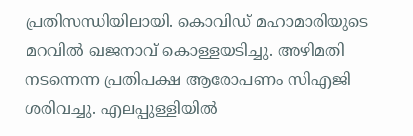പ്രതിസന്ധിയിലായി. കൊവിഡ് മഹാമാരിയുടെ മറവില്‍ ഖജനാവ് കൊള്ളയടിച്ചു. അഴിമതി നടന്നെന്ന പ്രതിപക്ഷ ആരോപണം സിഎജി ശരിവച്ചു. എലപ്പുള്ളിയില്‍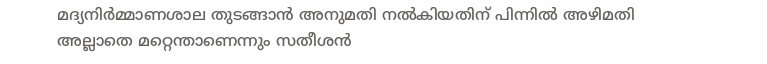മദ്യനിര്‍മ്മാണശാല തുടങ്ങാന്‍ അനുമതി നല്‍കിയതിന് പിന്നില്‍ അഴിമതി അല്ലാതെ മറ്റെന്താണെന്നും സതീശന്‍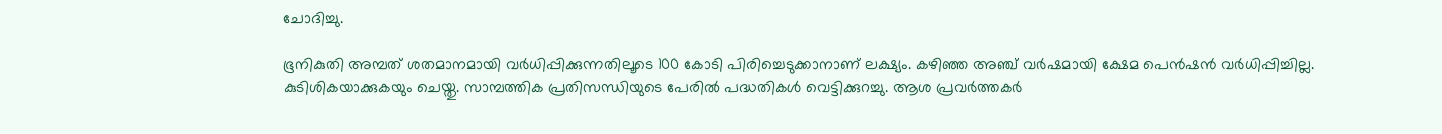ചോദിച്ചു.

ഭൂനികുതി അമ്പത് ശതമാനമായി വര്‍ധിപ്പിക്കുന്നതിലൂടെ 100 കോടി പിരിച്ചെടുക്കാനാണ് ലക്ഷ്യം. കഴിഞ്ഞ അഞ്ച് വര്‍ഷമായി ക്ഷേമ പെന്‍ഷന്‍ വര്‍ധിപ്പിച്ചില്ല. കുടിശികയാക്കുകയും ചെയ്തു. സാമ്പത്തിക പ്രതിസന്ധിയുടെ പേരില്‍ പദ്ധതികള്‍ വെട്ടിക്കുറച്ചു. ആശ പ്രവര്‍ത്തകര്‍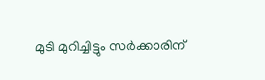മുടി മുറിച്ചിട്ടും സര്‍ക്കാരിന്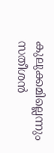കുലുക്കമില്ലെന്നും സതീശന്‍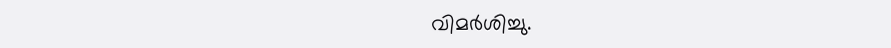വിമര്‍ശിച്ചു.